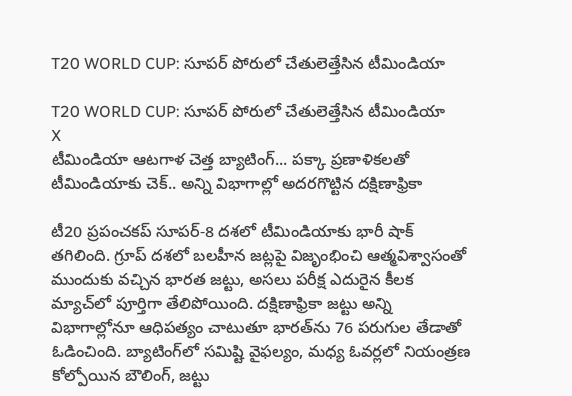T20 WORLD CUP: సూపర్‌ పోరులో చేతులెత్తేసిన టీమిండియా

T20 WORLD CUP: సూపర్‌ పోరులో చేతులెత్తేసిన టీమిండియా
X
టీమిండియా ఆటగాళ చెత్త బ్యాటింగ్... పక్కా ప్రణాళికలతో టీమిండియాకు చెక్.. అన్ని విభాగాల్లో అదరగొట్టిన దక్షిణాఫ్రికా

టీ20 ప్రపంచకప్ సూపర్-8 దశలో టీమిండియాకు భారీ షాక్ తగిలింది. గ్రూప్ దశలో బలహీన జట్లపై విజృంభించి ఆత్మవిశ్వాసంతో ముందుకు వచ్చిన భారత జట్టు, అసలు పరీక్ష ఎదురైన కీలక మ్యాచ్‌లో పూర్తిగా తేలిపోయింది. దక్షిణాఫ్రికా జట్టు అన్ని విభాగాల్లోనూ ఆధిపత్యం చాటుతూ భారత్‌ను 76 పరుగుల తేడాతో ఓడించింది. బ్యాటింగ్‌లో సమిష్టి వైఫల్యం, మధ్య ఓవర్లలో నియంత్రణ కోల్పోయిన బౌలింగ్, జట్టు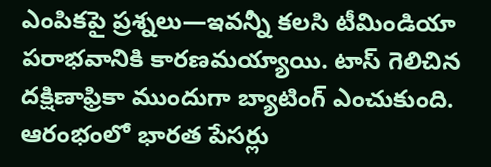ఎంపికపై ప్రశ్నలు—ఇవన్నీ కలసి టీమిండియా పరాభవానికి కారణమయ్యాయి. టాస్ గెలిచిన దక్షిణాఫ్రికా ముందుగా బ్యాటింగ్ ఎంచుకుంది. ఆరంభంలో భారత పేసర్లు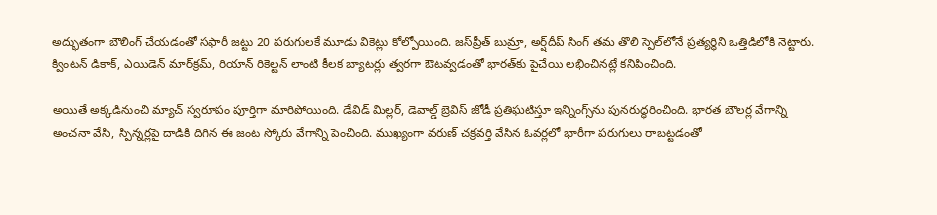అద్భుతంగా బౌలింగ్ చేయడంతో సఫారీ జట్టు 20 పరుగులకే మూడు వికెట్లు కోల్పోయింది. జస్‌ప్రీత్ బుమ్రా, అర్ష్‌దీప్ సింగ్ తమ తొలి స్పెల్‌లోనే ప్రత్యర్థిని ఒత్తిడిలోకి నెట్టారు. క్వింటన్ డికాక్, ఎయిడెన్ మార్‌క్రమ్, రియాన్ రికెల్టన్ లాంటి కీలక బ్యాటర్లు త్వరగా ఔటవ్వడంతో భారత్‌కు పైచేయి లభించినట్లే కనిపించింది.

అయితే అక్కడినుంచి మ్యాచ్ స్వరూపం పూర్తిగా మారిపోయింది. డేవిడ్ మిల్లర్, డెవాల్డ్ బ్రెవిస్ జోడీ ప్రతిఘటిస్తూ ఇన్నింగ్స్‌ను పునరుద్ధరించింది. భారత బౌలర్ల వేగాన్ని అంచనా వేసి, స్పిన్నర్లపై దాడికి దిగిన ఈ జంట స్కోరు వేగాన్ని పెంచింది. ముఖ్యంగా వరుణ్ చక్రవర్తి వేసిన ఓవర్లలో భారీగా పరుగులు రాబట్టడంతో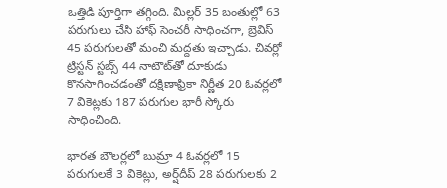ఒత్తిడి పూర్తిగా తగ్గింది. మిల్లర్ 35 బంతుల్లో 63 పరుగులు చేసి హాఫ్ సెంచరీ సాధించగా, బ్రెవిస్ 45 పరుగులతో మంచి మద్దతు ఇచ్చాడు. చివర్లో ట్రిస్టన్ స్టబ్స్ 44 నాటౌట్‌తో దూకుడు కొనసాగించడంతో దక్షిణాఫ్రికా నిర్ణీత 20 ఓవర్లలో 7 వికెట్లకు 187 పరుగుల భారీ స్కోరు సాధించింది.

భారత బౌలర్లలో బుమ్రా 4 ఓవర్లలో 15 పరుగులకే 3 వికెట్లు, అర్ష్‌దీప్ 28 పరుగులకు 2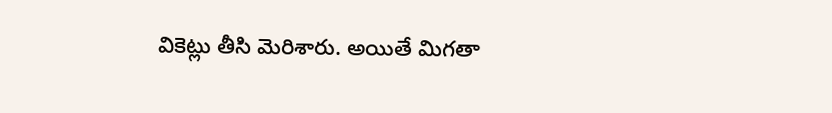వికెట్లు తీసి మెరిశారు. అయితే మిగతా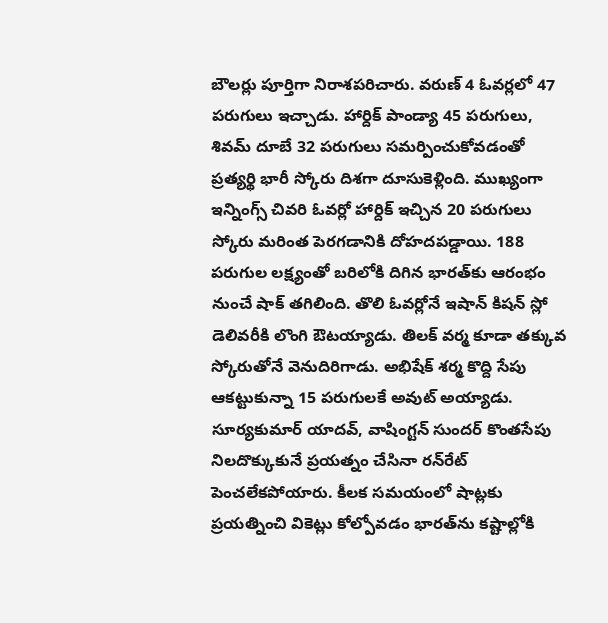బౌలర్లు పూర్తిగా నిరాశపరిచారు. వరుణ్ 4 ఓవర్లలో 47 పరుగులు ఇచ్చాడు. హార్దిక్ పాండ్యా 45 పరుగులు, శివమ్ దూబే 32 పరుగులు సమర్పించుకోవడంతో ప్రత్యర్థి భారీ స్కోరు దిశగా దూసుకెళ్లింది. ముఖ్యంగా ఇన్నింగ్స్ చివరి ఓవర్లో హార్దిక్ ఇచ్చిన 20 పరుగులు స్కోరు మరింత పెరగడానికి దోహదపడ్డాయి. 188 పరుగుల లక్ష్యంతో బరిలోకి దిగిన భారత్‌కు ఆరంభం నుంచే షాక్ తగిలింది. తొలి ఓవర్లోనే ఇషాన్ కిషన్ స్లో డెలివరీకి లొంగి ఔటయ్యాడు. తిలక్ వర్మ కూడా తక్కువ స్కోరుతోనే వెనుదిరిగాడు. అభిషేక్ శర్మ కొద్ది సేపు ఆకట్టుకున్నా 15 పరుగులకే అవుట్ అయ్యాడు. సూర్యకుమార్ యాదవ్, వాషింగ్టన్ సుందర్ కొంతసేపు నిలదొక్కుకునే ప్రయత్నం చేసినా రన్‌రేట్ పెంచలేకపోయారు. కీలక సమయంలో షాట్లకు ప్రయత్నించి వికెట్లు కోల్పోవడం భారత్‌ను కష్టాల్లోకి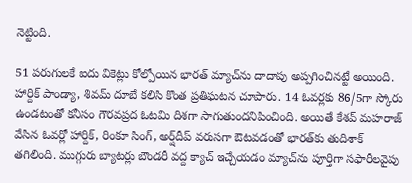నెట్టింది.

51 పరుగులకే ఐదు వికెట్లు కోల్పోయిన భారత్ మ్యాచ్‌ను దాదాపు అప్పగించినట్టే అయింది. హార్దిక్ పాండ్యా, శివమ్ దూబే కలిసి కొంత ప్రతిఘటన చూపారు. 14 ఓవర్లకు 86/5గా స్కోరు ఉండటంతో కనీసం గౌరవప్రద ఓటమి దిశగా సాగుతుందనిపించింది. అయితే కేశవ్ మహరాజ్ వేసిన ఓవర్లో హార్దిక్, రింకూ సింగ్, అర్ష్‌దీప్ వరుసగా ఔటవడంతో భారత్‌కు తుదిశాక్ తగిలింది. ముగ్గురు బ్యాటర్లు బౌండరీ వద్ద క్యాచ్ ఇచ్చేయడం మ్యాచ్‌ను పూర్తిగా సఫారీలవైపు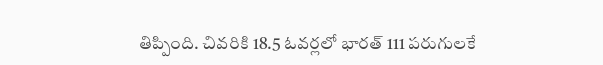తిప్పింది. చివరికి 18.5 ఓవర్లలో భారత్ 111 పరుగులకే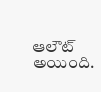ఆలౌట్ అయింది.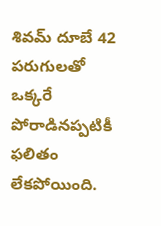శివమ్ దూబే 42 పరుగులతో ఒక్కరే పోరాడినప్పటికీ ఫలితం లేకపోయింది.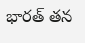భారత్ తన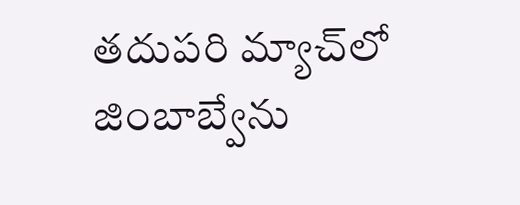తదుపరి మ్యాచ్‌లో జింబాబ్వేను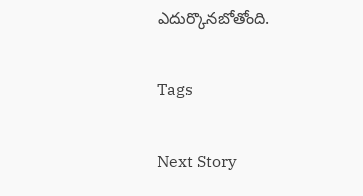ఎదుర్కొనబోతోంది.

Tags

Next Story